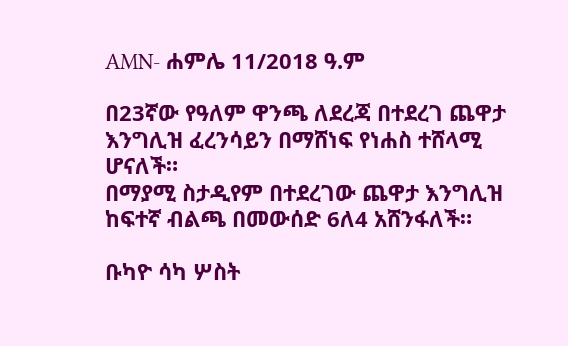AMN- ሐምሌ 11/2018 ዓ.ም

በ23ኛው የዓለም ዋንጫ ለደረጃ በተደረገ ጨዋታ እንግሊዝ ፈረንሳይን በማሸነፍ የነሐስ ተሸላሚ ሆናለች።
በማያሚ ስታዲየም በተደረገው ጨዋታ እንግሊዝ ከፍተኛ ብልጫ በመውሰድ 6ለ4 አሸንፋለች።

ቡካዮ ሳካ ሦስት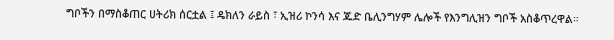ግቦችን በማስቆጠር ሀትሪክ ሰርቷል ፤ ዴክለን ራይስ ፣ ኢዝሪ ኮንሳ እና ጁድ ቤሊንግሃም ሌሎች የእንግሊዝን ግቦች አስቆጥረዋል።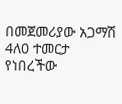በመጀመሪያው አጋማሽ 4ለ0 ተመርታ የነበረችው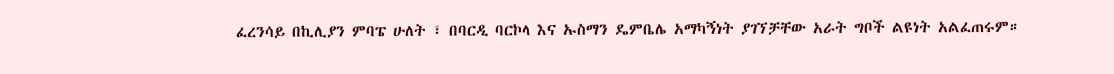ፈረንሳይ በኪሊያን ምባፔ ሁለት ፣ በባርዲ ባርኮላ እና ኡስማን ዴምቤሌ አማካኝነት ያገኘቻቸው አራት ግቦች ልዩነት አልፈጠሩም።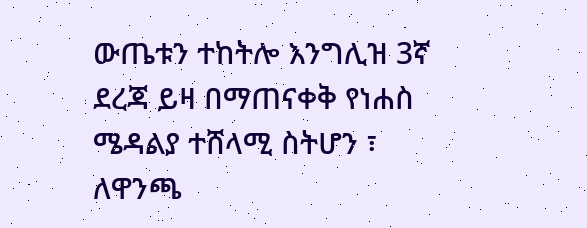ውጤቱን ተከትሎ እንግሊዝ 3ኛ ደረጃ ይዛ በማጠናቀቅ የነሐስ ሜዳልያ ተሸላሚ ስትሆን ፣ ለዋንጫ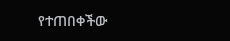የተጠበቀችው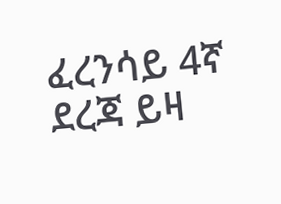ፈረንሳይ 4ኛ ደረጃ ይዛ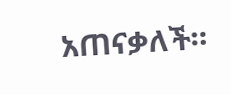አጠናቃለች።